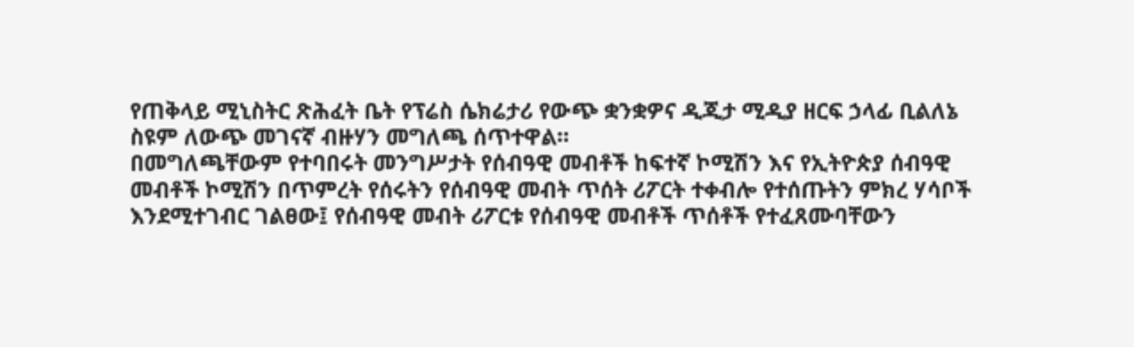የጠቅላይ ሚኒስትር ጽሕፈት ቤት የፕሬስ ሴክሬታሪ የውጭ ቋንቋዎና ዲጂታ ሚዲያ ዘርፍ ኃላፊ ቢልለኔ ስዩም ለውጭ መገናኛ ብዙሃን መግለጫ ሰጥተዋል።
በመግለጫቸውም የተባበሩት መንግሥታት የሰብዓዊ መብቶች ከፍተኛ ኮሚሽን እና የኢትዮጵያ ሰብዓዊ መብቶች ኮሚሽን በጥምረት የሰሩትን የሰብዓዊ መብት ጥሰት ሪፖርት ተቀብሎ የተሰጡትን ምክረ ሃሳቦች እንደሚተገብር ገልፀው፤ የሰብዓዊ መብት ሪፖርቱ የሰብዓዊ መብቶች ጥሰቶች የተፈጸሙባቸውን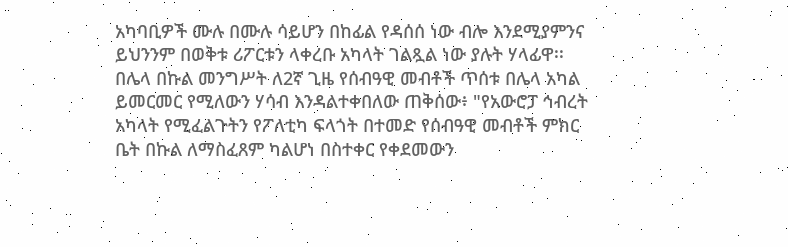አካባቢዎች ሙሉ በሙሉ ሳይሆን በከፊል የዳሰሰ ነው ብሎ እንደሚያምንና ይህንንም በወቅቱ ሪፖርቱን ላቀረቡ አካላት ገልጿል ነው ያሉት ሃላፊዋ፡፡
በሌላ በኩል መንግሥት ለ2ኛ ጊዜ የሰብዓዊ መብቶች ጥሰቱ በሌላ አካል ይመርመር የሚለውን ሃሳብ እንዳልተቀበለው ጠቅሰው፥ "የአውሮፓ ኅብረት አካላት የሚፈልጉትን የፖለቲካ ፍላጎት በተመድ የሰብዓዊ መብቶች ምክር ቤት በኩል ለማስፈጸም ካልሆነ በስተቀር የቀደመውን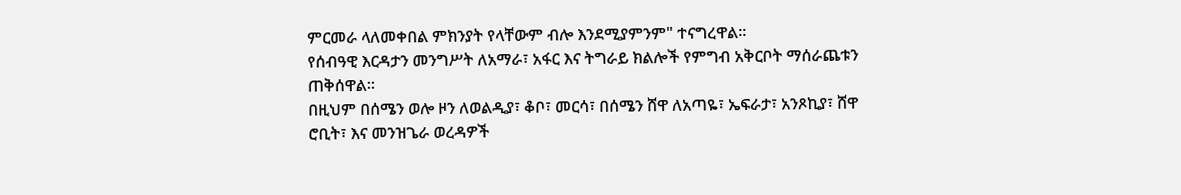ምርመራ ላለመቀበል ምክንያት የላቸውም ብሎ እንደሚያምንም" ተናግረዋል።
የሰብዓዊ እርዳታን መንግሥት ለአማራ፣ አፋር እና ትግራይ ክልሎች የምግብ አቅርቦት ማሰራጨቱን ጠቅሰዋል።
በዚህም በሰሜን ወሎ ዞን ለወልዲያ፣ ቆቦ፣ መርሳ፣ በሰሜን ሸዋ ለአጣዬ፣ ኤፍራታ፣ አንጾኪያ፣ ሸዋ ሮቢት፣ እና መንዝጌራ ወረዳዎች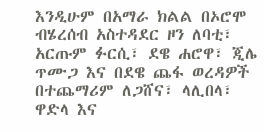እንዲሁም በአማራ ክልል በኦሮሞ ብሄረሰብ አስተዳደር ዞን ለባቲ፣ አርጡም ፉርሲ፣ ደዌ ሐሮዋ፣ ጂሌ ጥሙጋ እና በደዌ ጨፋ ወረዳዎች በተጨማሪም ለጋሸና፣ ላሊበላ፣ ዋድላ እና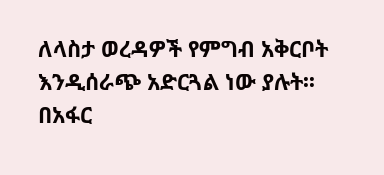ለላስታ ወረዳዎች የምግብ አቅርቦት እንዲሰራጭ አድርጓል ነው ያሉት፡፡
በአፋር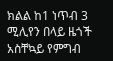ክልል ከ1 ነጥብ 3 ሚሊየን በላይ ዜጎች አስቸኳይ የምግብ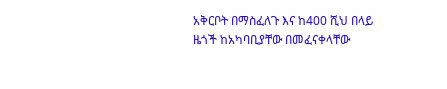አቅርቦት በማስፈለጉ እና ከ400 ሺህ በላይ ዜጎች ከአካባቢያቸው በመፈናቀላቸው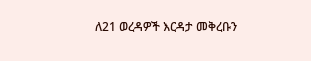ለ21 ወረዳዎች እርዳታ መቅረቡን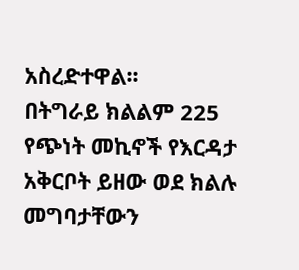አስረድተዋል፡፡
በትግራይ ክልልም 225 የጭነት መኪኖች የእርዳታ አቅርቦት ይዘው ወደ ክልሉ መግባታቸውን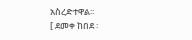አስረድተዋል፡፡
[ ደመቀ ከበደ ፡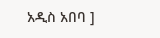አዲስ አበባ ]